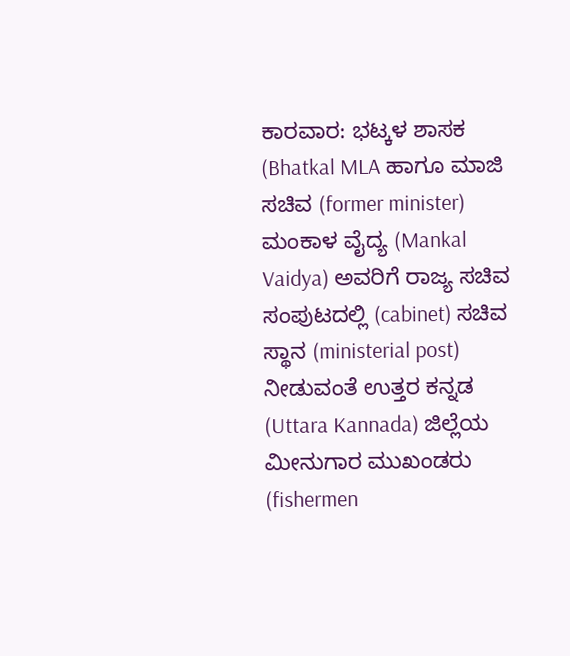ಕಾರವಾರ: ಭಟ್ಕಳ ಶಾಸಕ (Bhatkal MLA ಹಾಗೂ ಮಾಜಿ ಸಚಿವ (former minister) ಮಂಕಾಳ ವೈದ್ಯ (Mankal Vaidya) ಅವರಿಗೆ ರಾಜ್ಯ ಸಚಿವ ಸಂಪುಟದಲ್ಲಿ (cabinet) ಸಚಿವ ಸ್ಥಾನ (ministerial post) ನೀಡುವಂತೆ ಉತ್ತರ ಕನ್ನಡ (Uttara Kannada) ಜಿಲ್ಲೆಯ ಮೀನುಗಾರ ಮುಖಂಡರು (fishermen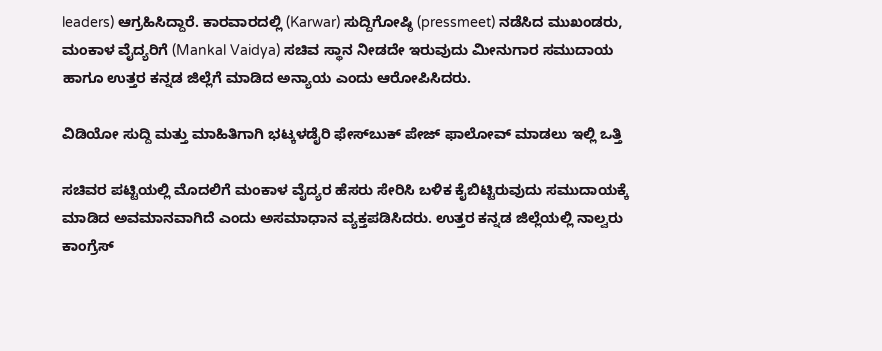leaders) ಆಗ್ರಹಿಸಿದ್ದಾರೆ. ಕಾರವಾರದಲ್ಲಿ (Karwar) ಸುದ್ದಿಗೋಷ್ಠಿ (pressmeet) ನಡೆಸಿದ ಮುಖಂಡರು, ಮಂಕಾಳ ವೈದ್ಯರಿಗೆ (Mankal Vaidya) ಸಚಿವ ಸ್ಥಾನ ನೀಡದೇ ಇರುವುದು ಮೀನುಗಾರ ಸಮುದಾಯ ಹಾಗೂ ಉತ್ತರ ಕನ್ನಡ ಜಿಲ್ಲೆಗೆ ಮಾಡಿದ ಅನ್ಯಾಯ ಎಂದು ಆರೋಪಿಸಿದರು.

ವಿಡಿಯೋ ಸುದ್ದಿ ಮತ್ತು ಮಾಹಿತಿಗಾಗಿ ಭಟ್ಕಳಡೈರಿ ಫೇಸ್‌ಬುಕ್‌ ಪೇಜ್ ಫಾಲೋವ್ ಮಾಡಲು ಇಲ್ಲಿ ಒತ್ತಿ

ಸಚಿವರ ಪಟ್ಟಿಯಲ್ಲಿ ಮೊದಲಿಗೆ ಮಂಕಾಳ ವೈದ್ಯರ ಹೆಸರು ಸೇರಿಸಿ ಬಳಿಕ ಕೈಬಿಟ್ಟಿರುವುದು ಸಮುದಾಯಕ್ಕೆ ಮಾಡಿದ ಅವಮಾನವಾಗಿದೆ ಎಂದು ಅಸಮಾಧಾನ ವ್ಯಕ್ತಪಡಿಸಿದರು. ಉತ್ತರ ಕನ್ನಡ ಜಿಲ್ಲೆಯಲ್ಲಿ ನಾಲ್ವರು ಕಾಂಗ್ರೆಸ್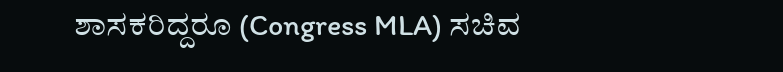ಶಾಸಕರಿದ್ದರೂ (Congress MLA) ಸಚಿವ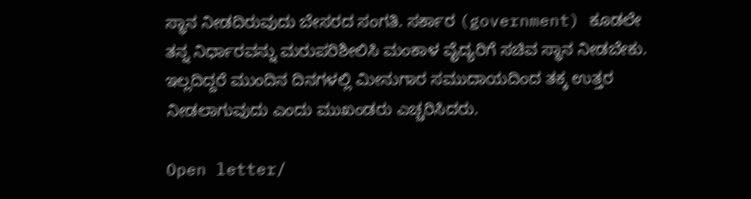ಸ್ಥಾನ ನೀಡದಿರುವುದು ಬೇಸರದ ಸಂಗತಿ. ಸರ್ಕಾರ (government) ಕೂಡಲೇ ತನ್ನ ನಿರ್ಧಾರವನ್ನು ಮರುಪರಿಶೀಲಿಸಿ ಮಂಕಾಳ ವೈದ್ಯರಿಗೆ ಸಚಿವ ಸ್ಥಾನ ನೀಡಬೇಕು. ಇಲ್ಲದಿದ್ದರೆ ಮುಂದಿನ ದಿನಗಳಲ್ಲಿ ಮೀನುಗಾರ ಸಮುದಾಯದಿಂದ ತಕ್ಕ ಉತ್ತರ ನೀಡಲಾಗುವುದು ಎಂದು ಮುಖಂಡರು ಎಚ್ಚರಿಸಿದರು.

Open letter/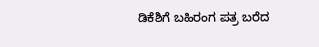ಡಿಕೆಶಿಗೆ ಬಹಿರಂಗ ಪತ್ರ ಬರೆದ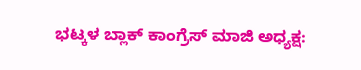ಭಟ್ಕಳ ಬ್ಲಾಕ್ ಕಾಂಗ್ರೆಸ್ ಮಾಜಿ ಅಧ್ಯಕ್ಷ: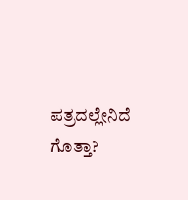ಪತ್ರದಲ್ಲೇನಿದೆ ಗೊತ್ತಾ?